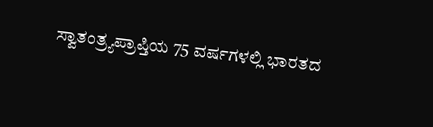ಸ್ವಾತಂತ್ರ್ಯಪ್ರಾಪ್ತಿಯ 75 ವರ್ಷಗಳಲ್ಲಿ ಭಾರತದ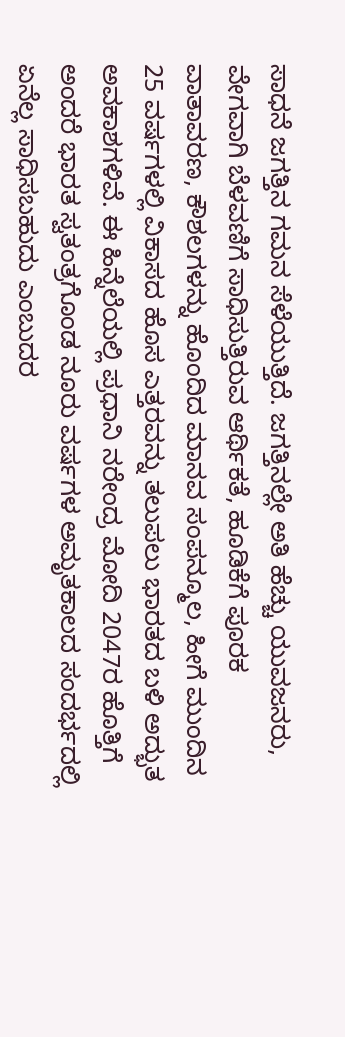ಸಾಧನೆ ಜಗತ್ತಿನ ಗಮನ ಸೆಳೆಯುತ್ತಿದೆ. ಜಗತ್ತಿನಲ್ಲೇ ಅತಿ ಹೆಚ್ಚು ಯುವಜನರು, ವೇಗವಾಗಿ ಬೆಳವಣಿಗೆ ಸಾಧಿಸುತ್ತಿರುವ ಆರ್ಥಿಕತೆ, ಹೂಡಿಕೆಗೆ ಪೂರಕ ವಾತಾವರಣ, ಕೌಶಲಗಳನ್ನು ಹೊಂದಿದ ಮಾನವ ಸಂಪನ್ಮೂಲ, ಹೀಗೆ ಮುಂದಿನ 25 ವರ್ಷಗಳಲ್ಲಿ ವಿಕಾಸದ ಹೊಸ ಎತ್ತರವನ್ನು ತಲುಪಲು ಭಾರತದ ಬಳಿ ಅದ್ಭುತ ಅವಕಾಶಗಳಿವೆ. ಈ ಹಿನ್ನೆಲೆಯಲ್ಲಿ ಪ್ರಧಾನಿ ನರೇಂದ್ರ ಮೋದಿ 2047ರ ಹೊತ್ತಿಗೆ ಅಂದರೆ ಭಾರತ ಸ್ವತಂತ್ರಗೊಂಡ ನೂರು ವರ್ಷಗಳ ಅಮೃತಕಾಲದ ಸಂದರ್ಭದಲ್ಲಿ ಏನೆಲ್ಲ ಸಾಧಿಸಬಹುದು ಎಂಬುದರ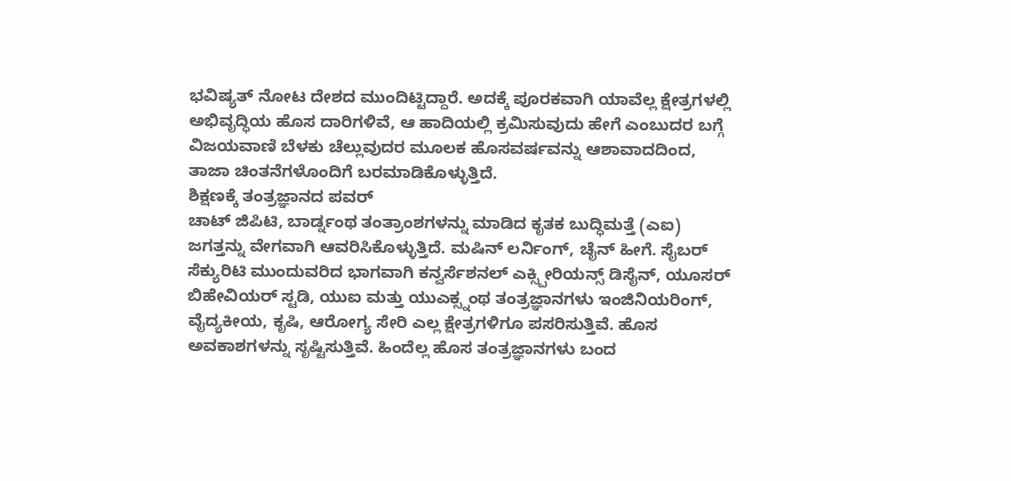ಭವಿಷ್ಯತ್ ನೋಟ ದೇಶದ ಮುಂದಿಟ್ಟಿದ್ದಾರೆ. ಅದಕ್ಕೆ ಪೂರಕವಾಗಿ ಯಾವೆಲ್ಲ ಕ್ಷೇತ್ರಗಳಲ್ಲಿ ಅಭಿವೃದ್ಧಿಯ ಹೊಸ ದಾರಿಗಳಿವೆ, ಆ ಹಾದಿಯಲ್ಲಿ ಕ್ರಮಿಸುವುದು ಹೇಗೆ ಎಂಬುದರ ಬಗ್ಗೆ ವಿಜಯವಾಣಿ ಬೆಳಕು ಚೆಲ್ಲುವುದರ ಮೂಲಕ ಹೊಸವರ್ಷವನ್ನು ಆಶಾವಾದದಿಂದ, ತಾಜಾ ಚಿಂತನೆಗಳೊಂದಿಗೆ ಬರಮಾಡಿಕೊಳ್ಳುತ್ತಿದೆ.
ಶಿಕ್ಷಣಕ್ಕೆ ತಂತ್ರಜ್ಞಾನದ ಪವರ್
ಚಾಟ್ ಜಿಪಿಟಿ, ಬಾರ್ಡ್ನಂಥ ತಂತ್ರಾಂಶಗಳನ್ನು ಮಾಡಿದ ಕೃತಕ ಬುದ್ಧಿಮತ್ತೆ (ಎಐ) ಜಗತ್ತನ್ನು ವೇಗವಾಗಿ ಆವರಿಸಿಕೊಳ್ಳುತ್ತಿದೆ. ಮಷಿನ್ ಲರ್ನಿಂಗ್, ಚೈನ್ ಹೀಗೆ. ಸೈಬರ್ ಸೆಕ್ಯುರಿಟಿ ಮುಂದುವರಿದ ಭಾಗವಾಗಿ ಕನ್ವರ್ಸೆಶನಲ್ ಎಕ್ಸ್ಪೀರಿಯನ್ಸ್ ಡಿಸೈನ್, ಯೂಸರ್ ಬಿಹೇವಿಯರ್ ಸ್ಟಡಿ, ಯುಐ ಮತ್ತು ಯುಎಕ್ಸ್ನಂಥ ತಂತ್ರಜ್ಞಾನಗಳು ಇಂಜಿನಿಯರಿಂಗ್, ವೈದ್ಯಕೀಯ, ಕೃಷಿ, ಆರೋಗ್ಯ ಸೇರಿ ಎಲ್ಲ ಕ್ಷೇತ್ರಗಳಿಗೂ ಪಸರಿಸುತ್ತಿವೆ. ಹೊಸ ಅವಕಾಶಗಳನ್ನು ಸೃಷ್ಟಿಸುತ್ತಿವೆ. ಹಿಂದೆಲ್ಲ ಹೊಸ ತಂತ್ರಜ್ಞಾನಗಳು ಬಂದ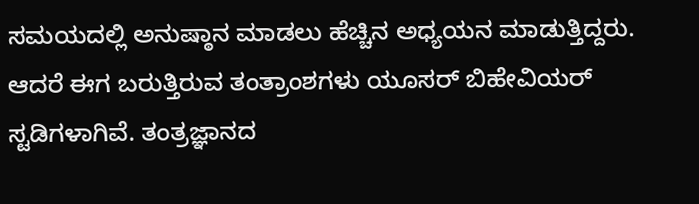ಸಮಯದಲ್ಲಿ ಅನುಷ್ಠಾನ ಮಾಡಲು ಹೆಚ್ಚಿನ ಅಧ್ಯಯನ ಮಾಡುತ್ತಿದ್ದರು. ಆದರೆ ಈಗ ಬರುತ್ತಿರುವ ತಂತ್ರಾಂಶಗಳು ಯೂಸರ್ ಬಿಹೇವಿಯರ್ ಸ್ಟಡಿಗಳಾಗಿವೆ. ತಂತ್ರಜ್ಞಾನದ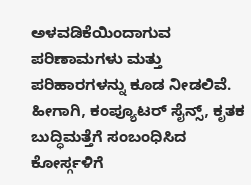ಅಳವಡಿಕೆಯಿಂದಾಗುವ ಪರಿಣಾಮಗಳು ಮತ್ತು ಪರಿಹಾರಗಳನ್ನು ಕೂಡ ನೀಡಲಿವೆ. ಹೀಗಾಗಿ, ಕಂಪ್ಯೂಟರ್ ಸೈನ್ಸ್, ಕೃತಕ ಬುದ್ಧಿಮತ್ತೆಗೆ ಸಂಬಂಧಿಸಿದ ಕೋರ್ಸ್ಗಳಿಗೆ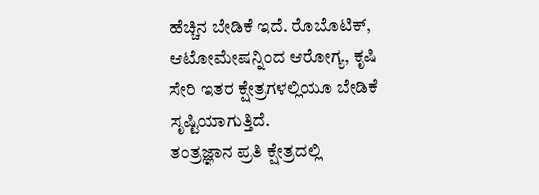ಹೆಚ್ಚಿನ ಬೇಡಿಕೆ ಇದೆ. ರೊಬೊಟಿಕ್, ಆಟೋಮೇಷನ್ನಿಂದ ಆರೋಗ್ಯ, ಕೃಷಿ ಸೇರಿ ಇತರ ಕ್ಷೇತ್ರಗಳಲ್ಲಿಯೂ ಬೇಡಿಕೆ ಸೃಷ್ಟಿಯಾಗುತ್ತಿದೆ.
ತಂತ್ರಜ್ಞಾನ ಪ್ರತಿ ಕ್ಷೇತ್ರದಲ್ಲಿ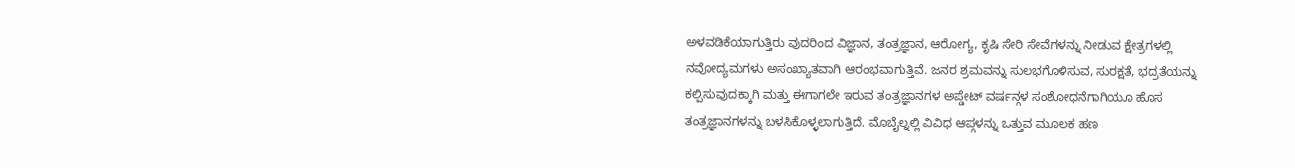ಅಳವಡಿಕೆಯಾಗುತ್ತಿರು ವುದರಿಂದ ವಿಜ್ಞಾನ, ತಂತ್ರಜ್ಞಾನ, ಆರೋಗ್ಯ, ಕೃಷಿ ಸೇರಿ ಸೇವೆಗಳನ್ನು ನೀಡುವ ಕ್ಷೇತ್ರಗಳಲ್ಲಿ ನವೋದ್ಯಮಗಳು ಅಸಂಖ್ಯಾತವಾಗಿ ಆರಂಭವಾಗುತ್ತಿವೆ. ಜನರ ಶ್ರಮವನ್ನು ಸುಲಭಗೊಳಿಸುವ, ಸುರಕ್ಷತೆ, ಭದ್ರತೆಯನ್ನು ಕಲ್ಪಿಸುವುದಕ್ಕಾಗಿ ಮತ್ತು ಈಗಾಗಲೇ ಇರುವ ತಂತ್ರಜ್ಞಾನಗಳ ಅಪ್ಡೇಟ್ ವರ್ಷನ್ಗಳ ಸಂಶೋಧನೆಗಾಗಿಯೂ ಹೊಸ ತಂತ್ರಜ್ಞಾನಗಳನ್ನು ಬಳಸಿಕೊಳ್ಳಲಾಗುತ್ತಿದೆ. ಮೊಬೈಲ್ನಲ್ಲಿ ವಿವಿಧ ಆಪ್ಗಳನ್ನು ಒತ್ತುವ ಮೂಲಕ ಹಣ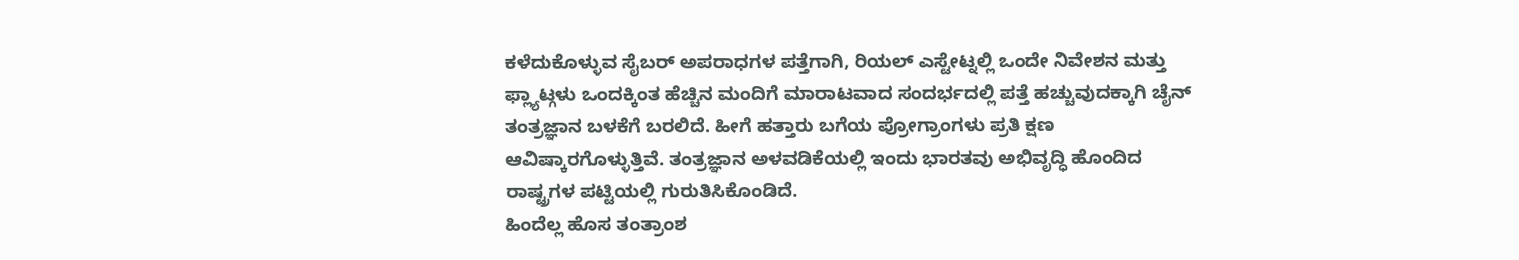ಕಳೆದುಕೊಳ್ಳುವ ಸೈಬರ್ ಅಪರಾಧಗಳ ಪತ್ತೆಗಾಗಿ, ರಿಯಲ್ ಎಸ್ಟೇಟ್ನಲ್ಲಿ ಒಂದೇ ನಿವೇಶನ ಮತ್ತು ಫ್ಲ್ಯಾಟ್ಗಳು ಒಂದಕ್ಕಿಂತ ಹೆಚ್ಚಿನ ಮಂದಿಗೆ ಮಾರಾಟವಾದ ಸಂದರ್ಭದಲ್ಲಿ ಪತ್ತೆ ಹಚ್ಚುವುದಕ್ಕಾಗಿ ಚೈನ್ ತಂತ್ರಜ್ಞಾನ ಬಳಕೆಗೆ ಬರಲಿದೆ. ಹೀಗೆ ಹತ್ತಾರು ಬಗೆಯ ಪ್ರೋಗ್ರಾಂಗಳು ಪ್ರತಿ ಕ್ಷಣ ಆವಿಷ್ಕಾರಗೊಳ್ಳುತ್ತಿವೆ. ತಂತ್ರಜ್ಞಾನ ಅಳವಡಿಕೆಯಲ್ಲಿ ಇಂದು ಭಾರತವು ಅಭಿವೃದ್ಧಿ ಹೊಂದಿದ ರಾಷ್ಟ್ರಗಳ ಪಟ್ಟಿಯಲ್ಲಿ ಗುರುತಿಸಿಕೊಂಡಿದೆ.
ಹಿಂದೆಲ್ಲ ಹೊಸ ತಂತ್ರಾಂಶ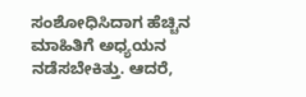ಸಂಶೋಧಿಸಿದಾಗ ಹೆಚ್ಚಿನ ಮಾಹಿತಿಗೆ ಅಧ್ಯಯನ ನಡೆಸಬೇಕಿತ್ತು. ಆದರೆ,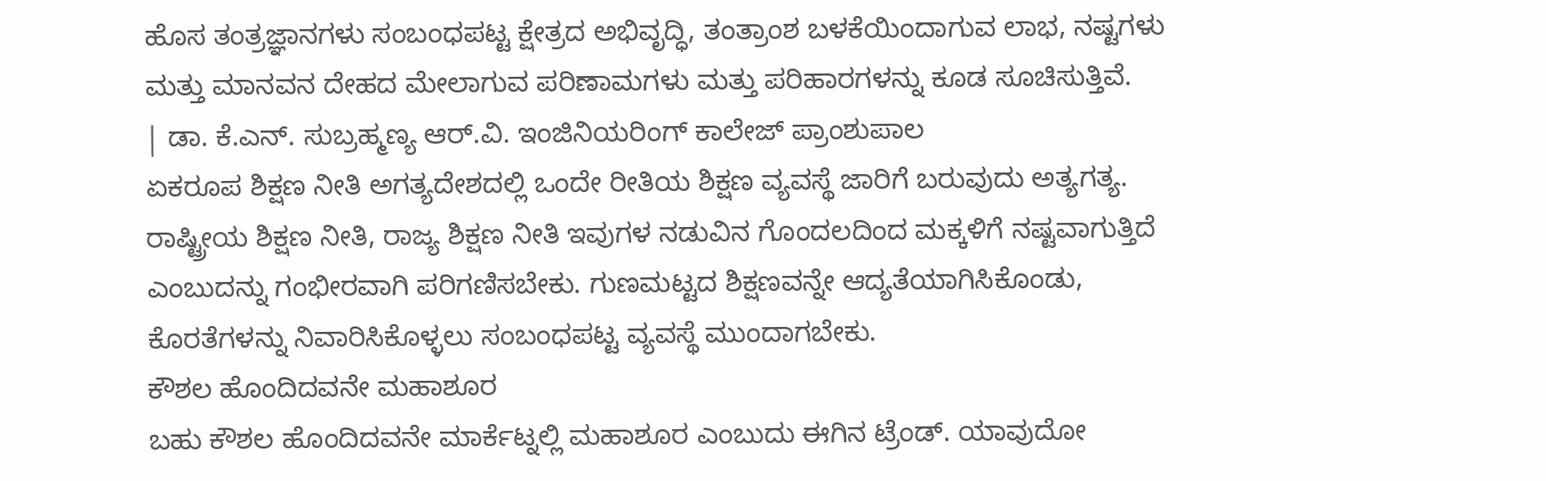ಹೊಸ ತಂತ್ರಜ್ಞಾನಗಳು ಸಂಬಂಧಪಟ್ಟ ಕ್ಷೇತ್ರದ ಅಭಿವೃದ್ಧಿ, ತಂತ್ರಾಂಶ ಬಳಕೆಯಿಂದಾಗುವ ಲಾಭ, ನಷ್ಟಗಳು ಮತ್ತು ಮಾನವನ ದೇಹದ ಮೇಲಾಗುವ ಪರಿಣಾಮಗಳು ಮತ್ತು ಪರಿಹಾರಗಳನ್ನು ಕೂಡ ಸೂಚಿಸುತ್ತಿವೆ.
| ಡಾ. ಕೆ.ಎನ್. ಸುಬ್ರಹ್ಮಣ್ಯ ಆರ್.ವಿ. ಇಂಜಿನಿಯರಿಂಗ್ ಕಾಲೇಜ್ ಪ್ರಾಂಶುಪಾಲ
ಏಕರೂಪ ಶಿಕ್ಷಣ ನೀತಿ ಅಗತ್ಯದೇಶದಲ್ಲಿ ಒಂದೇ ರೀತಿಯ ಶಿಕ್ಷಣ ವ್ಯವಸ್ಥೆ ಜಾರಿಗೆ ಬರುವುದು ಅತ್ಯಗತ್ಯ. ರಾಷ್ಟ್ರೀಯ ಶಿಕ್ಷಣ ನೀತಿ, ರಾಜ್ಯ ಶಿಕ್ಷಣ ನೀತಿ ಇವುಗಳ ನಡುವಿನ ಗೊಂದಲದಿಂದ ಮಕ್ಕಳಿಗೆ ನಷ್ಟವಾಗುತ್ತಿದೆ ಎಂಬುದನ್ನು ಗಂಭೀರವಾಗಿ ಪರಿಗಣಿಸಬೇಕು. ಗುಣಮಟ್ಟದ ಶಿಕ್ಷಣವನ್ನೇ ಆದ್ಯತೆಯಾಗಿಸಿಕೊಂಡು, ಕೊರತೆಗಳನ್ನು ನಿವಾರಿಸಿಕೊಳ್ಳಲು ಸಂಬಂಧಪಟ್ಟ ವ್ಯವಸ್ಥೆ ಮುಂದಾಗಬೇಕು.
ಕೌಶಲ ಹೊಂದಿದವನೇ ಮಹಾಶೂರ
ಬಹು ಕೌಶಲ ಹೊಂದಿದವನೇ ಮಾರ್ಕೆಟ್ನಲ್ಲಿ ಮಹಾಶೂರ ಎಂಬುದು ಈಗಿನ ಟ್ರೆಂಡ್. ಯಾವುದೋ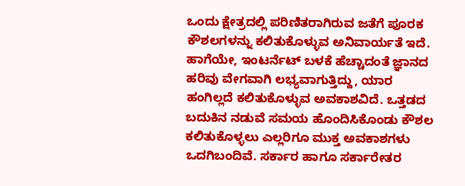ಒಂದು ಕ್ಷೇತ್ರದಲ್ಲಿ ಪರಿಣಿತರಾಗಿರುವ ಜತೆಗೆ ಪೂರಕ ಕೌಶಲಗಳನ್ನು ಕಲಿತುಕೊಳ್ಳುವ ಅನಿವಾರ್ಯತೆ ಇದೆ. ಹಾಗೆಯೇ, ಇಂಟರ್ನೆಟ್ ಬಳಕೆ ಹೆಚ್ಚಾದಂತೆ ಜ್ಞಾನದ ಹರಿವು ವೇಗವಾಗಿ ಲಭ್ಯವಾಗುತ್ತಿದ್ದು, ಯಾರ ಹಂಗಿಲ್ಲದೆ ಕಲಿತುಕೊಳ್ಳುವ ಅವಕಾಶವಿದೆ. ಒತ್ತಡದ ಬದುಕಿನ ನಡುವೆ ಸಮಯ ಹೊಂದಿಸಿಕೊಂಡು ಕೌಶಲ ಕಲಿತುಕೊಳ್ಳಲು ಎಲ್ಲರಿಗೂ ಮುಕ್ತ ಅವಕಾಶಗಳು ಒದಗಿಬಂದಿವೆ. ಸರ್ಕಾರ ಹಾಗೂ ಸರ್ಕಾರೇತರ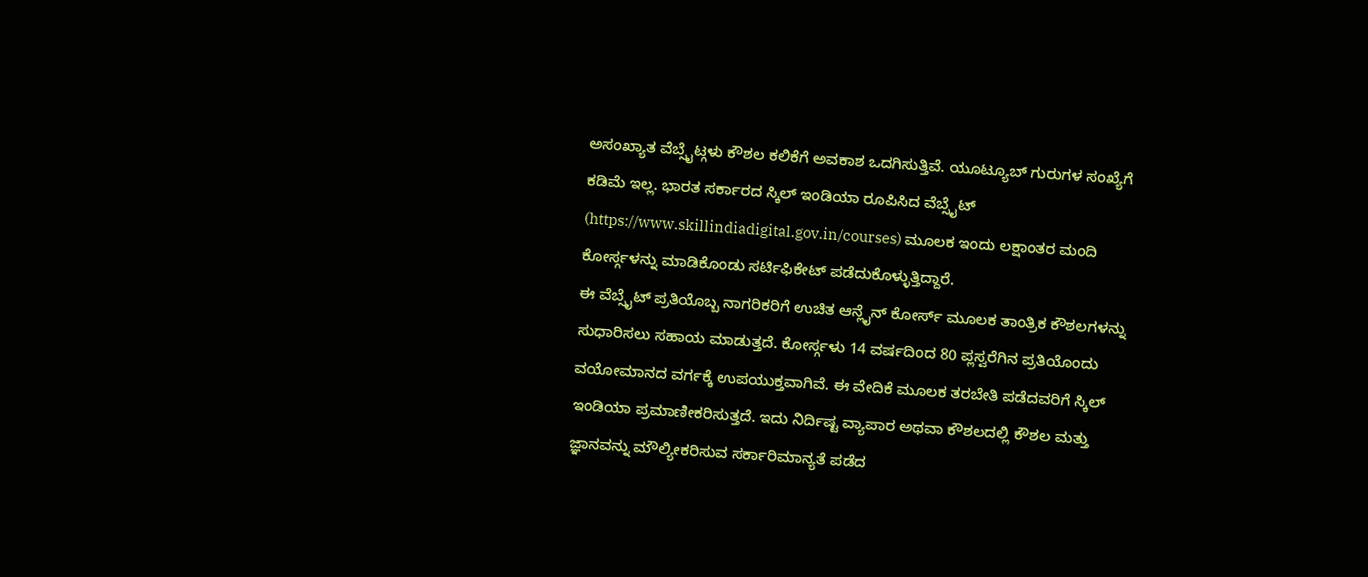ಅಸಂಖ್ಯಾತ ವೆಬ್ಸೈಟ್ಗಳು ಕೌಶಲ ಕಲಿಕೆಗೆ ಅವಕಾಶ ಒದಗಿಸುತ್ತಿವೆ. ಯೂಟ್ಯೂಬ್ ಗುರುಗಳ ಸಂಖ್ಯೆಗೆ ಕಡಿಮೆ ಇಲ್ಲ. ಭಾರತ ಸರ್ಕಾರದ ಸ್ಕಿಲ್ ಇಂಡಿಯಾ ರೂಪಿಸಿದ ವೆಬ್ಸೈಟ್ (https://www.skillindiadigital.gov.in/courses) ಮೂಲಕ ಇಂದು ಲಕ್ಷಾಂತರ ಮಂದಿ ಕೋರ್ಸ್ಗಳನ್ನು ಮಾಡಿಕೊಂಡು ಸರ್ಟಿಫಿಕೇಟ್ ಪಡೆದುಕೊಳ್ಳುತ್ತಿದ್ದಾರೆ.
ಈ ವೆಬ್ಸೈಟ್ ಪ್ರತಿಯೊಬ್ಬ ನಾಗರಿಕರಿಗೆ ಉಚಿತ ಆನ್ಲೈನ್ ಕೋರ್ಸ್ ಮೂಲಕ ತಾಂತ್ರಿಕ ಕೌಶಲಗಳನ್ನು ಸುಧಾರಿಸಲು ಸಹಾಯ ಮಾಡುತ್ತದೆ. ಕೋರ್ಸ್ಗಳು 14 ವರ್ಷದಿಂದ 80 ಪ್ಲಸ್ವರೆಗಿನ ಪ್ರತಿಯೊಂದು ವಯೋಮಾನದ ವರ್ಗಕ್ಕೆ ಉಪಯುಕ್ತವಾಗಿವೆ. ಈ ವೇದಿಕೆ ಮೂಲಕ ತರಬೇತಿ ಪಡೆದವರಿಗೆ ಸ್ಕಿಲ್ ಇಂಡಿಯಾ ಪ್ರಮಾಣೀಕರಿಸುತ್ತದೆ. ಇದು ನಿರ್ದಿಷ್ಟ ವ್ಯಾಪಾರ ಅಥವಾ ಕೌಶಲದಲ್ಲಿ ಕೌಶಲ ಮತ್ತು ಜ್ಞಾನವನ್ನು ಮೌಲ್ಯೀಕರಿಸುವ ಸರ್ಕಾರಿಮಾನ್ಯತೆ ಪಡೆದ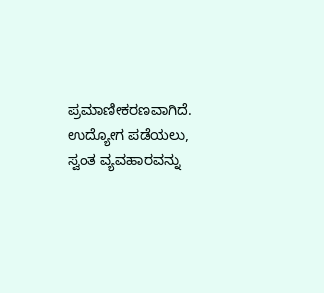ಪ್ರಮಾಣೀಕರಣವಾಗಿದೆ. ಉದ್ಯೋಗ ಪಡೆಯಲು, ಸ್ವಂತ ವ್ಯವಹಾರವನ್ನು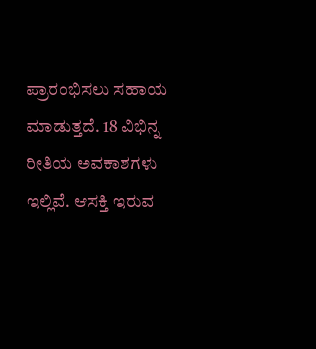ಪ್ರಾರಂಭಿಸಲು ಸಹಾಯ ಮಾಡುತ್ತದೆ. 18 ವಿಭಿನ್ನ ರೀತಿಯ ಅವಕಾಶಗಳು ಇಲ್ಲಿವೆ. ಆಸಕ್ತಿ ಇರುವ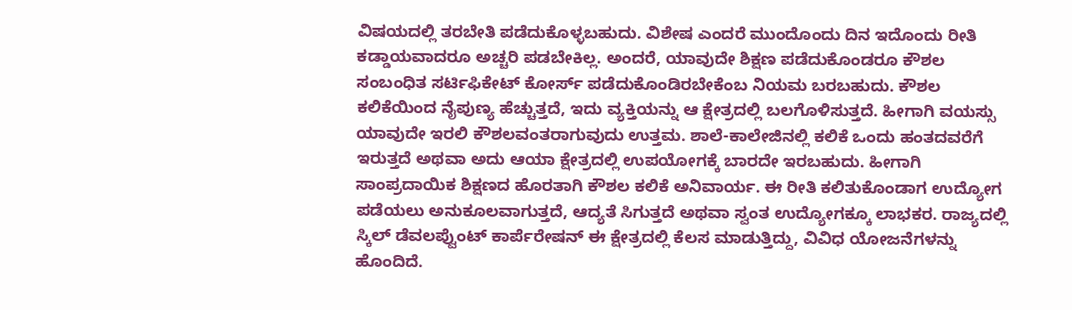ವಿಷಯದಲ್ಲಿ ತರಬೇತಿ ಪಡೆದುಕೊಳ್ಳಬಹುದು. ವಿಶೇಷ ಎಂದರೆ ಮುಂದೊಂದು ದಿನ ಇದೊಂದು ರೀತಿ ಕಡ್ಡಾಯವಾದರೂ ಅಚ್ಚರಿ ಪಡಬೇಕಿಲ್ಲ. ಅಂದರೆ, ಯಾವುದೇ ಶಿಕ್ಷಣ ಪಡೆದುಕೊಂಡರೂ ಕೌಶಲ ಸಂಬಂಧಿತ ಸರ್ಟಿಫಿಕೇಟ್ ಕೋರ್ಸ್ ಪಡೆದುಕೊಂಡಿರಬೇಕೆಂಬ ನಿಯಮ ಬರಬಹುದು. ಕೌಶಲ ಕಲಿಕೆಯಿಂದ ನೈಪುಣ್ಯ ಹೆಚ್ಚುತ್ತದೆ, ಇದು ವ್ಯಕ್ತಿಯನ್ನು ಆ ಕ್ಷೇತ್ರದಲ್ಲಿ ಬಲಗೊಳಿಸುತ್ತದೆ. ಹೀಗಾಗಿ ವಯಸ್ಸು ಯಾವುದೇ ಇರಲಿ ಕೌಶಲವಂತರಾಗುವುದು ಉತ್ತಮ. ಶಾಲೆ-ಕಾಲೇಜಿನಲ್ಲಿ ಕಲಿಕೆ ಒಂದು ಹಂತದವರೆಗೆ ಇರುತ್ತದೆ ಅಥವಾ ಅದು ಆಯಾ ಕ್ಷೇತ್ರದಲ್ಲಿ ಉಪಯೋಗಕ್ಕೆ ಬಾರದೇ ಇರಬಹುದು. ಹೀಗಾಗಿ ಸಾಂಪ್ರದಾಯಿಕ ಶಿಕ್ಷಣದ ಹೊರತಾಗಿ ಕೌಶಲ ಕಲಿಕೆ ಅನಿವಾರ್ಯ. ಈ ರೀತಿ ಕಲಿತುಕೊಂಡಾಗ ಉದ್ಯೋಗ ಪಡೆಯಲು ಅನುಕೂಲವಾಗುತ್ತದೆ, ಆದ್ಯತೆ ಸಿಗುತ್ತದೆ ಅಥವಾ ಸ್ವಂತ ಉದ್ಯೋಗಕ್ಕೂ ಲಾಭಕರ. ರಾಜ್ಯದಲ್ಲಿ ಸ್ಕಿಲ್ ಡೆವಲಪ್ವೆುಂಟ್ ಕಾರ್ಪೆರೇಷನ್ ಈ ಕ್ಷೇತ್ರದಲ್ಲಿ ಕೆಲಸ ಮಾಡುತ್ತಿದ್ದು, ವಿವಿಧ ಯೋಜನೆಗಳನ್ನು ಹೊಂದಿದೆ.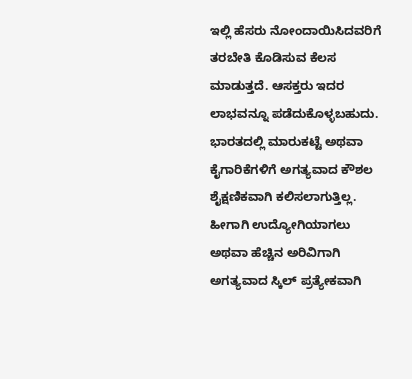ಇಲ್ಲಿ ಹೆಸರು ನೋಂದಾಯಿಸಿದವರಿಗೆ ತರಬೇತಿ ಕೊಡಿಸುವ ಕೆಲಸ ಮಾಡುತ್ತದೆ. ಆಸಕ್ತರು ಇದರ ಲಾಭವನ್ನೂ ಪಡೆದುಕೊಳ್ಳಬಹುದು.
ಭಾರತದಲ್ಲಿ ಮಾರುಕಟ್ಟೆ ಅಥವಾ ಕೈಗಾರಿಕೆಗಳಿಗೆ ಅಗತ್ಯವಾದ ಕೌಶಲ ಶೈಕ್ಷಣಿಕವಾಗಿ ಕಲಿಸಲಾಗುತ್ತಿಲ್ಲ. ಹೀಗಾಗಿ ಉದ್ಯೋಗಿಯಾಗಲು ಅಥವಾ ಹೆಚ್ಚಿನ ಅರಿವಿಗಾಗಿ ಅಗತ್ಯವಾದ ಸ್ಕಿಲ್ ಪ್ರತ್ಯೇಕವಾಗಿ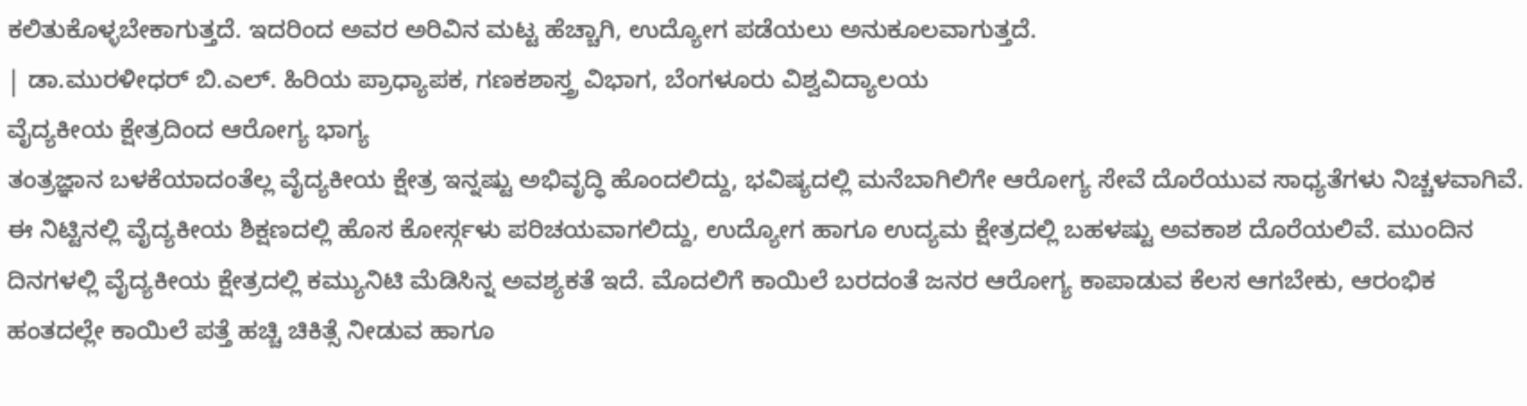ಕಲಿತುಕೊಳ್ಳಬೇಕಾಗುತ್ತದೆ. ಇದರಿಂದ ಅವರ ಅರಿವಿನ ಮಟ್ಟ ಹೆಚ್ಚಾಗಿ, ಉದ್ಯೋಗ ಪಡೆಯಲು ಅನುಕೂಲವಾಗುತ್ತದೆ.
| ಡಾ.ಮುರಳೀಧರ್ ಬಿ.ಎಲ್. ಹಿರಿಯ ಪ್ರಾಧ್ಯಾಪಕ, ಗಣಕಶಾಸ್ತ್ರ ವಿಭಾಗ, ಬೆಂಗಳೂರು ವಿಶ್ವವಿದ್ಯಾಲಯ
ವೈದ್ಯಕೀಯ ಕ್ಷೇತ್ರದಿಂದ ಆರೋಗ್ಯ ಭಾಗ್ಯ
ತಂತ್ರಜ್ಞಾನ ಬಳಕೆಯಾದಂತೆಲ್ಲ ವೈದ್ಯಕೀಯ ಕ್ಷೇತ್ರ ಇನ್ನಷ್ಟು ಅಭಿವೃದ್ಧಿ ಹೊಂದಲಿದ್ದು, ಭವಿಷ್ಯದಲ್ಲಿ ಮನೆಬಾಗಿಲಿಗೇ ಆರೋಗ್ಯ ಸೇವೆ ದೊರೆಯುವ ಸಾಧ್ಯತೆಗಳು ನಿಚ್ಚಳವಾಗಿವೆ. ಈ ನಿಟ್ಟಿನಲ್ಲಿ ವೈದ್ಯಕೀಯ ಶಿಕ್ಷಣದಲ್ಲಿ ಹೊಸ ಕೋರ್ಸ್ಗಳು ಪರಿಚಯವಾಗಲಿದ್ದು, ಉದ್ಯೋಗ ಹಾಗೂ ಉದ್ಯಮ ಕ್ಷೇತ್ರದಲ್ಲಿ ಬಹಳಷ್ಟು ಅವಕಾಶ ದೊರೆಯಲಿವೆ. ಮುಂದಿನ ದಿನಗಳಲ್ಲಿ ವೈದ್ಯಕೀಯ ಕ್ಷೇತ್ರದಲ್ಲಿ ಕಮ್ಯುನಿಟಿ ಮೆಡಿಸಿನ್ನ ಅವಶ್ಯಕತೆ ಇದೆ. ಮೊದಲಿಗೆ ಕಾಯಿಲೆ ಬರದಂತೆ ಜನರ ಆರೋಗ್ಯ ಕಾಪಾಡುವ ಕೆಲಸ ಆಗಬೇಕು, ಆರಂಭಿಕ ಹಂತದಲ್ಲೇ ಕಾಯಿಲೆ ಪತ್ತೆ ಹಚ್ಚಿ ಚಿಕಿತ್ಸೆ ನೀಡುವ ಹಾಗೂ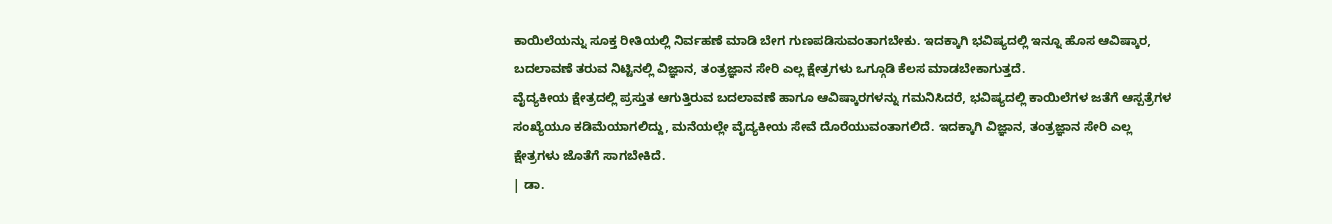ಕಾಯಿಲೆಯನ್ನು ಸೂಕ್ತ ರೀತಿಯಲ್ಲಿ ನಿರ್ವಹಣೆ ಮಾಡಿ ಬೇಗ ಗುಣಪಡಿಸುವಂತಾಗಬೇಕು. ಇದಕ್ಕಾಗಿ ಭವಿಷ್ಯದಲ್ಲಿ ಇನ್ನೂ ಹೊಸ ಆವಿಷ್ಕಾರ, ಬದಲಾವಣೆ ತರುವ ನಿಟ್ಟಿನಲ್ಲಿ ವಿಜ್ಞಾನ, ತಂತ್ರಜ್ಞಾನ ಸೇರಿ ಎಲ್ಲ ಕ್ಷೇತ್ರಗಳು ಒಗ್ಗೂಡಿ ಕೆಲಸ ಮಾಡಬೇಕಾಗುತ್ತದೆ.
ವೈದ್ಯಕೀಯ ಕ್ಷೇತ್ರದಲ್ಲಿ ಪ್ರಸ್ತುತ ಆಗುತ್ತಿರುವ ಬದಲಾವಣೆ ಹಾಗೂ ಆವಿಷ್ಕಾರಗಳನ್ನು ಗಮನಿಸಿದರೆ, ಭವಿಷ್ಯದಲ್ಲಿ ಕಾಯಿಲೆಗಳ ಜತೆಗೆ ಆಸ್ಪತ್ರೆಗಳ ಸಂಖ್ಯೆಯೂ ಕಡಿಮೆಯಾಗಲಿದ್ದು, ಮನೆಯಲ್ಲೇ ವೈದ್ಯಕೀಯ ಸೇವೆ ದೊರೆಯುವಂತಾಗಲಿದೆ. ಇದಕ್ಕಾಗಿ ವಿಜ್ಞಾನ, ತಂತ್ರಜ್ಞಾನ ಸೇರಿ ಎಲ್ಲ ಕ್ಷೇತ್ರಗಳು ಜೊತೆಗೆ ಸಾಗಬೇಕಿದೆ.
| ಡಾ.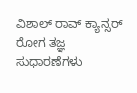ವಿಶಾಲ್ ರಾವ್ ಕ್ಯಾನ್ಸರ್ ರೋಗ ತಜ್ಞ
ಸುಧಾರಣೆಗಳು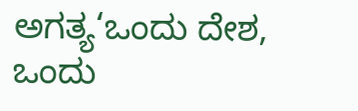ಅಗತ್ಯ‘ಒಂದು ದೇಶ, ಒಂದು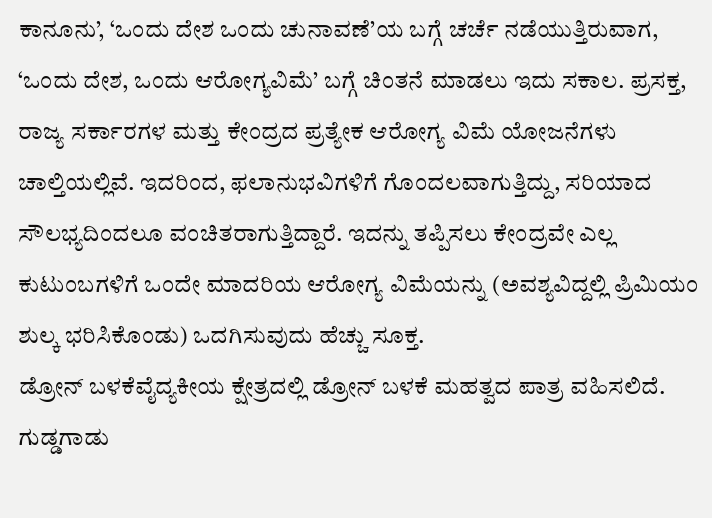ಕಾನೂನು’, ‘ಒಂದು ದೇಶ ಒಂದು ಚುನಾವಣೆ’ಯ ಬಗ್ಗೆ ಚರ್ಚೆ ನಡೆಯುತ್ತಿರುವಾಗ, ‘ಒಂದು ದೇಶ, ಒಂದು ಆರೋಗ್ಯವಿಮೆ’ ಬಗ್ಗೆ ಚಿಂತನೆ ಮಾಡಲು ಇದು ಸಕಾಲ. ಪ್ರಸಕ್ತ, ರಾಜ್ಯ ಸರ್ಕಾರಗಳ ಮತ್ತು ಕೇಂದ್ರದ ಪ್ರತ್ಯೇಕ ಆರೋಗ್ಯ ವಿಮೆ ಯೋಜನೆಗಳು ಚಾಲ್ತಿಯಲ್ಲಿವೆ. ಇದರಿಂದ, ಫಲಾನುಭವಿಗಳಿಗೆ ಗೊಂದಲವಾಗುತ್ತಿದ್ದು, ಸರಿಯಾದ ಸೌಲಭ್ಯದಿಂದಲೂ ವಂಚಿತರಾಗುತ್ತಿದ್ದಾರೆ. ಇದನ್ನು ತಪ್ಪಿಸಲು ಕೇಂದ್ರವೇ ಎಲ್ಲ ಕುಟುಂಬಗಳಿಗೆ ಒಂದೇ ಮಾದರಿಯ ಆರೋಗ್ಯ ವಿಮೆಯನ್ನು (ಅವಶ್ಯವಿದ್ದಲ್ಲಿ ಪ್ರಿಮಿಯಂ ಶುಲ್ಕ ಭರಿಸಿಕೊಂಡು) ಒದಗಿಸುವುದು ಹೆಚ್ಚು ಸೂಕ್ತ.
ಡ್ರೋನ್ ಬಳಕೆವೈದ್ಯಕೀಯ ಕ್ಷೇತ್ರದಲ್ಲಿ ಡ್ರೋನ್ ಬಳಕೆ ಮಹತ್ವದ ಪಾತ್ರ ವಹಿಸಲಿದೆ. ಗುಡ್ಡಗಾಡು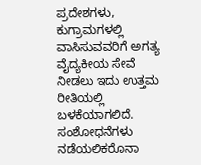ಪ್ರದೇಶಗಳು, ಕುಗ್ರಾಮಗಳಲ್ಲಿ ವಾಸಿಸುವವರಿಗೆ ಅಗತ್ಯ ವೈದ್ಯಕೀಯ ಸೇವೆ ನೀಡಲು ಇದು ಉತ್ತಮ ರೀತಿಯಲ್ಲಿ ಬಳಕೆಯಾಗಲಿದೆ.
ಸಂಶೋಧನೆಗಳು ನಡೆಯಲಿಕರೊನಾ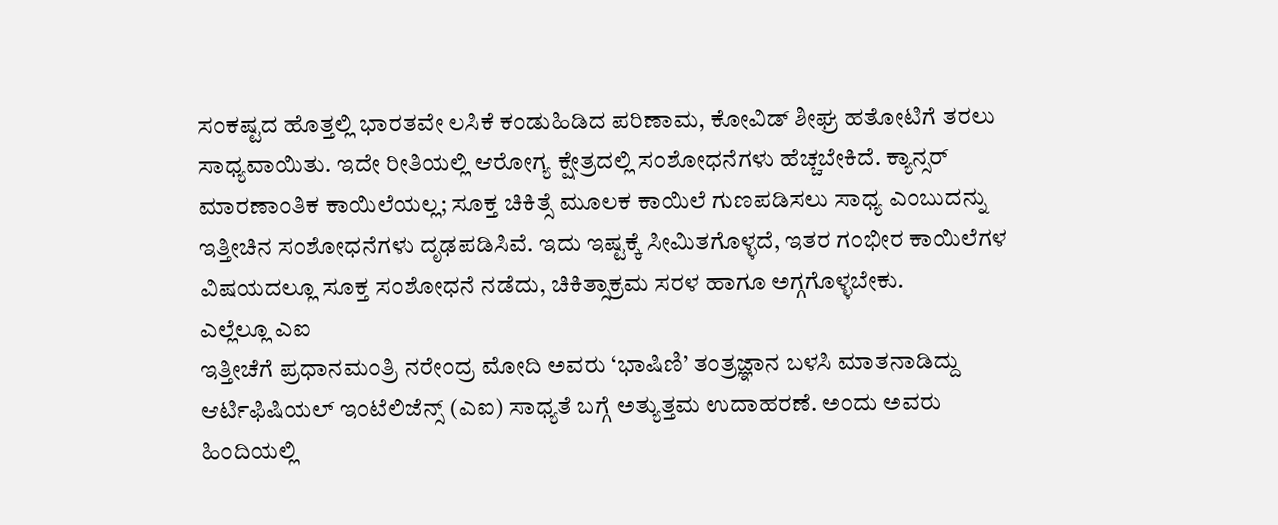ಸಂಕಷ್ಟದ ಹೊತ್ತಲ್ಲಿ ಭಾರತವೇ ಲಸಿಕೆ ಕಂಡುಹಿಡಿದ ಪರಿಣಾಮ, ಕೋವಿಡ್ ಶೀಘ್ರ ಹತೋಟಿಗೆ ತರಲು ಸಾಧ್ಯವಾಯಿತು. ಇದೇ ರೀತಿಯಲ್ಲಿ ಆರೋಗ್ಯ ಕ್ಷೇತ್ರದಲ್ಲಿ ಸಂಶೋಧನೆಗಳು ಹೆಚ್ಚಬೇಕಿದೆ. ಕ್ಯಾನ್ಸರ್ ಮಾರಣಾಂತಿಕ ಕಾಯಿಲೆಯಲ್ಲ; ಸೂಕ್ತ ಚಿಕಿತ್ಸೆ ಮೂಲಕ ಕಾಯಿಲೆ ಗುಣಪಡಿಸಲು ಸಾಧ್ಯ ಎಂಬುದನ್ನು ಇತ್ತೀಚಿನ ಸಂಶೋಧನೆಗಳು ದೃಢಪಡಿಸಿವೆ. ಇದು ಇಷ್ಟಕ್ಕೆ ಸೀಮಿತಗೊಳ್ಳದೆ, ಇತರ ಗಂಭೀರ ಕಾಯಿಲೆಗಳ ವಿಷಯದಲ್ಲೂ ಸೂಕ್ತ ಸಂಶೋಧನೆ ನಡೆದು, ಚಿಕಿತ್ಸಾಕ್ರಮ ಸರಳ ಹಾಗೂ ಅಗ್ಗಗೊಳ್ಳಬೇಕು.
ಎಲ್ಲೆಲ್ಲೂ ಎಐ
ಇತ್ತೀಚೆಗೆ ಪ್ರಧಾನಮಂತ್ರಿ ನರೇಂದ್ರ ಮೋದಿ ಅವರು ‘ಭಾಷಿಣಿ’ ತಂತ್ರಜ್ಞಾನ ಬಳಸಿ ಮಾತನಾಡಿದ್ದು ಆರ್ಟಿಫಿಷಿಯಲ್ ಇಂಟೆಲಿಜೆನ್ಸ್ (ಎಐ) ಸಾಧ್ಯತೆ ಬಗ್ಗೆ ಅತ್ಯುತ್ತಮ ಉದಾಹರಣೆ. ಅಂದು ಅವರು ಹಿಂದಿಯಲ್ಲಿ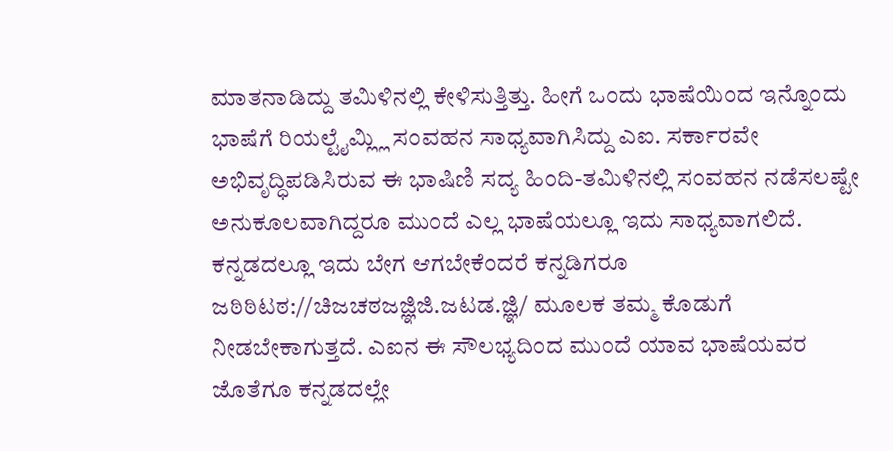ಮಾತನಾಡಿದ್ದು ತಮಿಳಿನಲ್ಲಿ ಕೇಳಿಸುತ್ತಿತ್ತು. ಹೀಗೆ ಒಂದು ಭಾಷೆಯಿಂದ ಇನ್ನೊಂದು ಭಾಷೆಗೆ ರಿಯಲ್ಟೈಮ್ಲ್ಲಿ ಸಂವಹನ ಸಾಧ್ಯವಾಗಿಸಿದ್ದು ಎಐ. ಸರ್ಕಾರವೇ ಅಭಿವೃದ್ಧಿಪಡಿಸಿರುವ ಈ ಭಾಷಿಣಿ ಸದ್ಯ ಹಿಂದಿ-ತಮಿಳಿನಲ್ಲಿ ಸಂವಹನ ನಡೆಸಲಷ್ಟೇ ಅನುಕೂಲವಾಗಿದ್ದರೂ ಮುಂದೆ ಎಲ್ಲ ಭಾಷೆಯಲ್ಲೂ ಇದು ಸಾಧ್ಯವಾಗಲಿದೆ. ಕನ್ನಡದಲ್ಲೂ ಇದು ಬೇಗ ಆಗಬೇಕೆಂದರೆ ಕನ್ನಡಿಗರೂ ಜಠಿಠಿಟಠ://ಚಿಜಚಠಜಜ್ಞಿಜಿ.ಜಟಡ.ಜ್ಞಿ/ ಮೂಲಕ ತಮ್ಮ ಕೊಡುಗೆ ನೀಡಬೇಕಾಗುತ್ತದೆ. ಎಐನ ಈ ಸೌಲಭ್ಯದಿಂದ ಮುಂದೆ ಯಾವ ಭಾಷೆಯವರ ಜೊತೆಗೂ ಕನ್ನಡದಲ್ಲೇ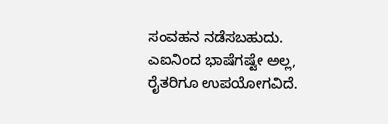ಸಂವಹನ ನಡೆಸಬಹುದು.
ಎಐನಿಂದ ಭಾಷೆಗಷ್ಟೇ ಅಲ್ಲ, ರೈತರಿಗೂ ಉಪಯೋಗವಿದೆ.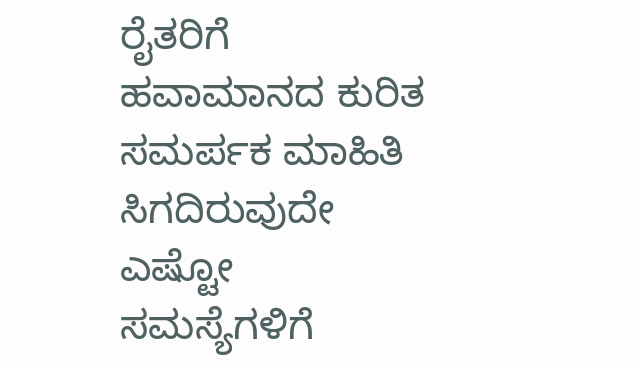ರೈತರಿಗೆ ಹವಾಮಾನದ ಕುರಿತ ಸಮರ್ಪಕ ಮಾಹಿತಿ ಸಿಗದಿರುವುದೇ ಎಷ್ಟೋ ಸಮಸ್ಯೆಗಳಿಗೆ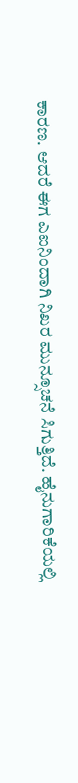ಕಾರಣ. ಆದರೆ ಈಗ ಎಐನಿಂದಾಗಿ ನಿಖರ ಮುನ್ಸೂಚನೆ ಸಿಗುತ್ತಿದೆ. ಹೈನುಗಾರಿಕೆಯಲ್ಲಿ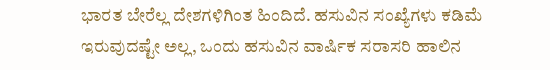ಭಾರತ ಬೇರೆಲ್ಲ ದೇಶಗಳಿಗಿಂತ ಹಿಂದಿದೆ. ಹಸುವಿನ ಸಂಖ್ಯೆಗಳು ಕಡಿಮೆ ಇರುವುದಷ್ಟೇ ಅಲ್ಲ, ಒಂದು ಹಸುವಿನ ವಾರ್ಷಿಕ ಸರಾಸರಿ ಹಾಲಿನ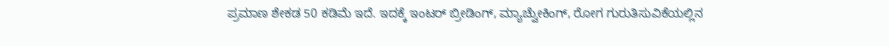ಪ್ರಮಾಣ ಶೇಕಡ 50 ಕಡಿಮೆ ಇದೆ. ಇದಕ್ಕೆ ಇಂಟರ್ ಬ್ರೀಡಿಂಗ್, ಮ್ಯಾಚ್ವೆುೕಕಿಂಗ್, ರೋಗ ಗುರುತಿಸುವಿಕೆಯಲ್ಲಿನ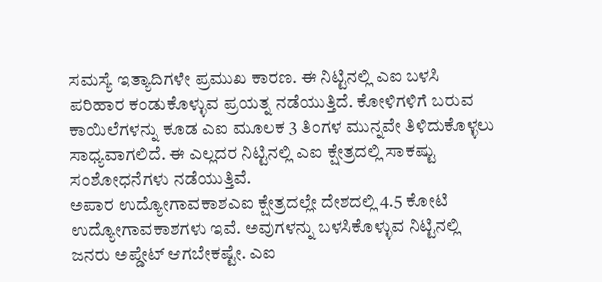ಸಮಸ್ಯೆ ಇತ್ಯಾದಿಗಳೇ ಪ್ರಮುಖ ಕಾರಣ. ಈ ನಿಟ್ಟಿನಲ್ಲಿ ಎಐ ಬಳಸಿ ಪರಿಹಾರ ಕಂಡುಕೊಳ್ಳುವ ಪ್ರಯತ್ನ ನಡೆಯುತ್ತಿದೆ. ಕೋಳಿಗಳಿಗೆ ಬರುವ ಕಾಯಿಲೆಗಳನ್ನು ಕೂಡ ಎಐ ಮೂಲಕ 3 ತಿಂಗಳ ಮುನ್ನವೇ ತಿಳಿದುಕೊಳ್ಳಲು ಸಾಧ್ಯವಾಗಲಿದೆ. ಈ ಎಲ್ಲದರ ನಿಟ್ಟಿನಲ್ಲಿ ಎಐ ಕ್ಷೇತ್ರದಲ್ಲಿ ಸಾಕಷ್ಟು ಸಂಶೋಧನೆಗಳು ನಡೆಯುತ್ತಿವೆ.
ಅಪಾರ ಉದ್ಯೋಗಾವಕಾಶಎಐ ಕ್ಷೇತ್ರದಲ್ಲೇ ದೇಶದಲ್ಲಿ 4.5 ಕೋಟಿ ಉದ್ಯೋಗಾವಕಾಶಗಳು ಇವೆ. ಅವುಗಳನ್ನು ಬಳಸಿಕೊಳ್ಳುವ ನಿಟ್ಟಿನಲ್ಲಿ ಜನರು ಅಪ್ಡೇಟ್ ಆಗಬೇಕಷ್ಟೇ. ಎಐ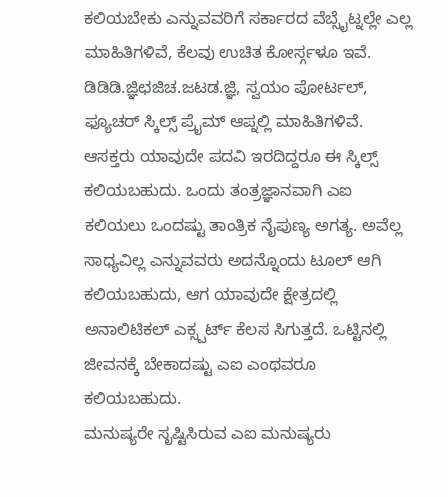ಕಲಿಯಬೇಕು ಎನ್ನುವವರಿಗೆ ಸರ್ಕಾರದ ವೆಬ್ಸೈಟ್ನಲ್ಲೇ ಎಲ್ಲ ಮಾಹಿತಿಗಳಿವೆ, ಕೆಲವು ಉಚಿತ ಕೋರ್ಸ್ಗಳೂ ಇವೆ. ಡಿಡಿಡಿ.ಜ್ಞಿಛಜಿಚ.ಜಟಡ.ಜ್ಞಿ, ಸ್ವಯಂ ಪೋರ್ಟಲ್, ಫ್ಯೂಚರ್ ಸ್ಕಿಲ್ಸ್ ಪ್ರೖೆಮ್ ಆಪ್ನಲ್ಲಿ ಮಾಹಿತಿಗಳಿವೆ. ಆಸಕ್ತರು ಯಾವುದೇ ಪದವಿ ಇರದಿದ್ದರೂ ಈ ಸ್ಕಿಲ್ಸ್ ಕಲಿಯಬಹುದು. ಒಂದು ತಂತ್ರಜ್ಞಾನವಾಗಿ ಎಐ ಕಲಿಯಲು ಒಂದಷ್ಟು ತಾಂತ್ರಿಕ ನೈಪುಣ್ಯ ಅಗತ್ಯ. ಅವೆಲ್ಲ ಸಾಧ್ಯವಿಲ್ಲ ಎನ್ನುವವರು ಅದನ್ನೊಂದು ಟೂಲ್ ಆಗಿ ಕಲಿಯಬಹುದು, ಆಗ ಯಾವುದೇ ಕ್ಷೇತ್ರದಲ್ಲಿ ಅನಾಲಿಟಿಕಲ್ ಎಕ್ಸ್ಪರ್ಟ್ ಕೆಲಸ ಸಿಗುತ್ತದೆ. ಒಟ್ಟಿನಲ್ಲಿ ಜೀವನಕ್ಕೆ ಬೇಕಾದಷ್ಟು ಎಐ ಎಂಥವರೂ ಕಲಿಯಬಹುದು.
ಮನುಷ್ಯರೇ ಸೃಷ್ಟಿಸಿರುವ ಎಐ ಮನುಷ್ಯರು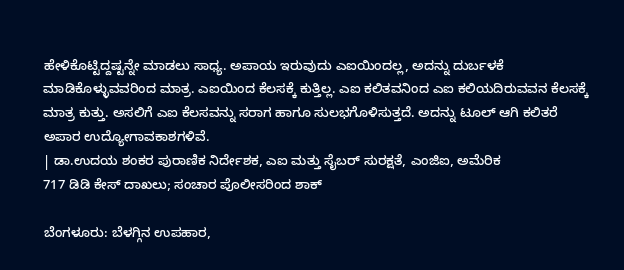ಹೇಳಿಕೊಟ್ಟಿದ್ದಷ್ಟನ್ನೇ ಮಾಡಲು ಸಾಧ್ಯ. ಅಪಾಯ ಇರುವುದು ಎಐಯಿಂದಲ್ಲ, ಅದನ್ನು ದುರ್ಬಳಕೆ ಮಾಡಿಕೊಳ್ಳುವವರಿಂದ ಮಾತ್ರ. ಎಐಯಿಂದ ಕೆಲಸಕ್ಕೆ ಕುತ್ತಿಲ್ಲ. ಎಐ ಕಲಿತವನಿಂದ ಎಐ ಕಲಿಯದಿರುವವನ ಕೆಲಸಕ್ಕೆ ಮಾತ್ರ ಕುತ್ತು. ಅಸಲಿಗೆ ಎಐ ಕೆಲಸವನ್ನು ಸರಾಗ ಹಾಗೂ ಸುಲಭಗೊಳಿಸುತ್ತದೆ. ಅದನ್ನು ಟೂಲ್ ಆಗಿ ಕಲಿತರೆ ಅಪಾರ ಉದ್ಯೋಗಾವಕಾಶಗಳಿವೆ.
| ಡಾ.ಉದಯ ಶಂಕರ ಪುರಾಣಿಕ ನಿರ್ದೇಶಕ, ಎಐ ಮತ್ತು ಸೈಬರ್ ಸುರಕ್ಷತೆ, ಎಂಜಿಐ, ಅಮೆರಿಕ
717 ಡಿಡಿ ಕೇಸ್ ದಾಖಲು; ಸಂಚಾರ ಪೊಲೀಸರಿಂದ ಶಾಕ್

ಬೆಂಗಳೂರು: ಬೆಳಗ್ಗಿನ ಉಪಹಾರ,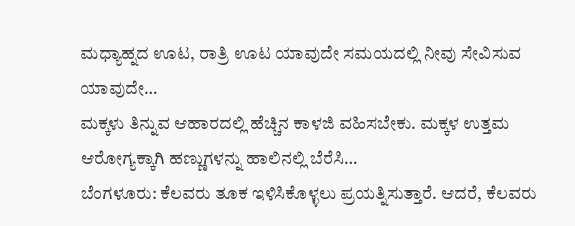ಮಧ್ಯಾಹ್ನದ ಊಟ, ರಾತ್ರಿ ಊಟ ಯಾವುದೇ ಸಮಯದಲ್ಲಿ ನೀವು ಸೇವಿಸುವ ಯಾವುದೇ…
ಮಕ್ಕಳು ತಿನ್ನುವ ಆಹಾರದಲ್ಲಿ ಹೆಚ್ಚಿನ ಕಾಳಜಿ ವಹಿಸಬೇಕು. ಮಕ್ಕಳ ಉತ್ತಮ ಆರೋಗ್ಯಕ್ಕಾಗಿ ಹಣ್ಣುಗಳನ್ನು ಹಾಲಿನಲ್ಲಿ ಬೆರೆಸಿ…
ಬೆಂಗಳೂರು: ಕೆಲವರು ತೂಕ ಇಳಿಸಿಕೊಳ್ಳಲು ಪ್ರಯತ್ನಿಸುತ್ತಾರೆ. ಆದರೆ, ಕೆಲವರು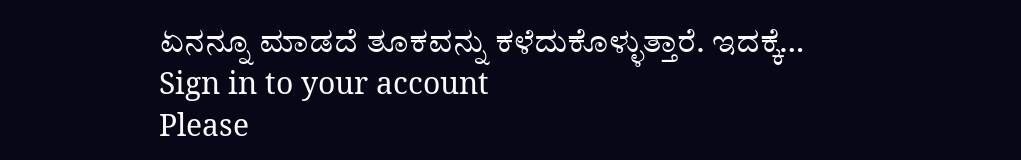ಏನನ್ನೂ ಮಾಡದೆ ತೂಕವನ್ನು ಕಳೆದುಕೊಳ್ಳುತ್ತಾರೆ. ಇದಕ್ಕೆ…
Sign in to your account
Please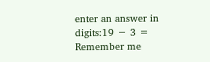enter an answer in digits:19 − 3 =
Remember me